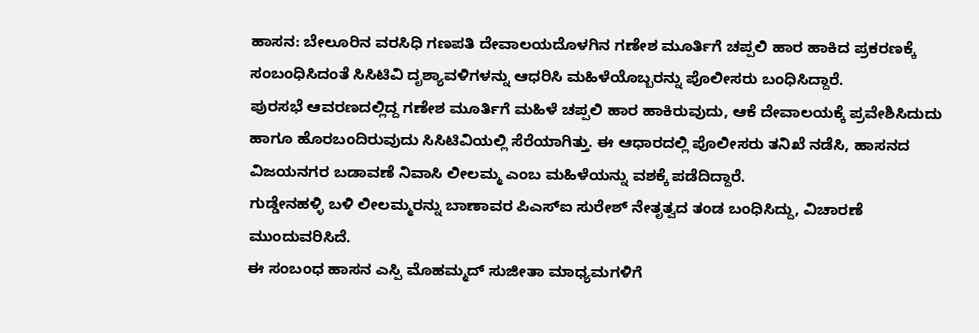ಹಾಸನ: ಬೇಲೂರಿನ ವರಸಿಧಿ ಗಣಪತಿ ದೇವಾಲಯದೊಳಗಿನ ಗಣೇಶ ಮೂರ್ತಿಗೆ ಚಪ್ಪಲಿ ಹಾರ ಹಾಕಿದ ಪ್ರಕರಣಕ್ಕೆ ಸಂಬಂಧಿಸಿದಂತೆ ಸಿಸಿಟಿವಿ ದೃಶ್ಯಾವಳಿಗಳನ್ನು ಆಧರಿಸಿ ಮಹಿಳೆಯೊಬ್ಬರನ್ನು ಪೊಲೀಸರು ಬಂಧಿಸಿದ್ದಾರೆ.
ಪುರಸಭೆ ಆವರಣದಲ್ಲಿದ್ದ ಗಣೇಶ ಮೂರ್ತಿಗೆ ಮಹಿಳೆ ಚಪ್ಪಲಿ ಹಾರ ಹಾಕಿರುವುದು, ಆಕೆ ದೇವಾಲಯಕ್ಕೆ ಪ್ರವೇಶಿಸಿದುದು ಹಾಗೂ ಹೊರಬಂದಿರುವುದು ಸಿಸಿಟಿವಿಯಲ್ಲಿ ಸೆರೆಯಾಗಿತ್ತು. ಈ ಆಧಾರದಲ್ಲಿ ಪೊಲೀಸರು ತನಿಖೆ ನಡೆಸಿ, ಹಾಸನದ ವಿಜಯನಗರ ಬಡಾವಣೆ ನಿವಾಸಿ ಲೀಲಮ್ಮ ಎಂಬ ಮಹಿಳೆಯನ್ನು ವಶಕ್ಕೆ ಪಡೆದಿದ್ದಾರೆ.
ಗುಡ್ಡೇನಹಳ್ಳಿ ಬಳಿ ಲೀಲಮ್ಮರನ್ನು ಬಾಣಾವರ ಪಿಎಸ್ಐ ಸುರೇಶ್ ನೇತೃತ್ವದ ತಂಡ ಬಂಧಿಸಿದ್ದು, ವಿಚಾರಣೆ ಮುಂದುವರಿಸಿದೆ.
ಈ ಸಂಬಂಧ ಹಾಸನ ಎಸ್ಪಿ ಮೊಹಮ್ಮದ್ ಸುಜೀತಾ ಮಾಧ್ಯಮಗಳಿಗೆ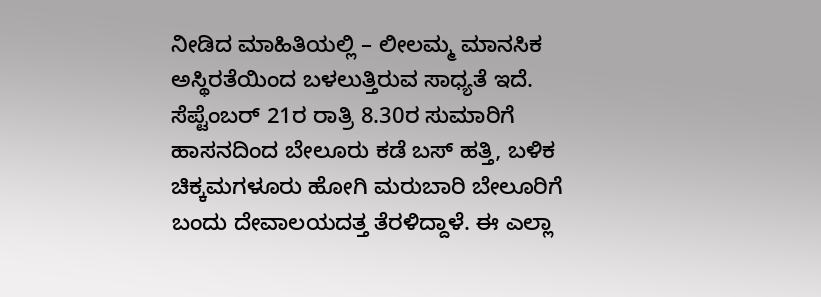ನೀಡಿದ ಮಾಹಿತಿಯಲ್ಲಿ – ಲೀಲಮ್ಮ ಮಾನಸಿಕ ಅಸ್ಥಿರತೆಯಿಂದ ಬಳಲುತ್ತಿರುವ ಸಾಧ್ಯತೆ ಇದೆ. ಸೆಪ್ಟೆಂಬರ್ 21ರ ರಾತ್ರಿ 8.30ರ ಸುಮಾರಿಗೆ ಹಾಸನದಿಂದ ಬೇಲೂರು ಕಡೆ ಬಸ್ ಹತ್ತಿ, ಬಳಿಕ ಚಿಕ್ಕಮಗಳೂರು ಹೋಗಿ ಮರುಬಾರಿ ಬೇಲೂರಿಗೆ ಬಂದು ದೇವಾಲಯದತ್ತ ತೆರಳಿದ್ದಾಳೆ. ಈ ಎಲ್ಲಾ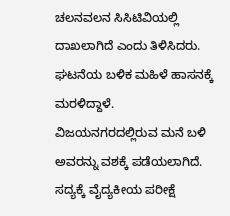ಚಲನವಲನ ಸಿಸಿಟಿವಿಯಲ್ಲಿ ದಾಖಲಾಗಿದೆ ಎಂದು ತಿಳಿಸಿದರು.
ಘಟನೆಯ ಬಳಿಕ ಮಹಿಳೆ ಹಾಸನಕ್ಕೆ ಮರಳಿದ್ದಾಳೆ. ವಿಜಯನಗರದಲ್ಲಿರುವ ಮನೆ ಬಳಿ ಅವರನ್ನು ವಶಕ್ಕೆ ಪಡೆಯಲಾಗಿದೆ. ಸದ್ಯಕ್ಕೆ ವೈದ್ಯಕೀಯ ಪರೀಕ್ಷೆ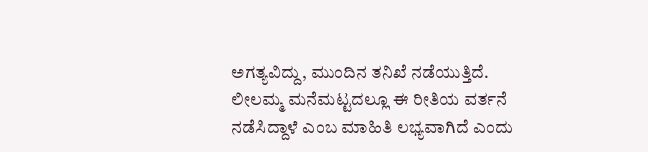ಅಗತ್ಯವಿದ್ದು, ಮುಂದಿನ ತನಿಖೆ ನಡೆಯುತ್ತಿದೆ. ಲೀಲಮ್ಮ ಮನೆಮಟ್ಟದಲ್ಲೂ ಈ ರೀತಿಯ ವರ್ತನೆ ನಡೆಸಿದ್ದಾಳೆ ಎಂಬ ಮಾಹಿತಿ ಲಭ್ಯವಾಗಿದೆ ಎಂದು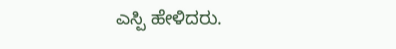ಎಸ್ಪಿ ಹೇಳಿದರು.